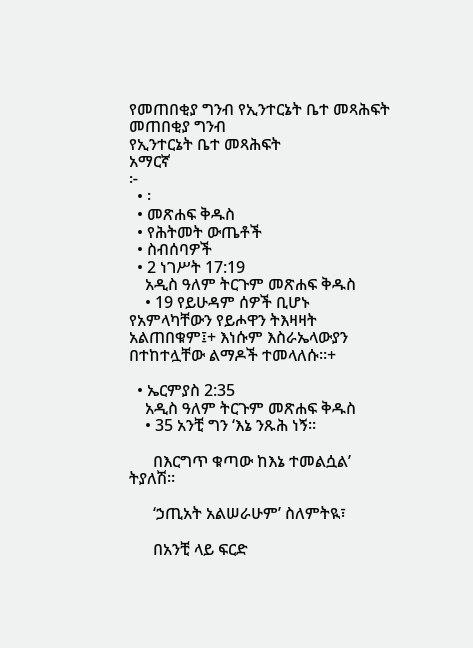የመጠበቂያ ግንብ የኢንተርኔት ቤተ መጻሕፍት
መጠበቂያ ግንብ
የኢንተርኔት ቤተ መጻሕፍት
አማርኛ
፦
  • ፡
  • መጽሐፍ ቅዱስ
  • የሕትመት ውጤቶች
  • ስብሰባዎች
  • 2 ነገሥት 17:19
    አዲስ ዓለም ትርጉም መጽሐፍ ቅዱስ
    • 19 የይሁዳም ሰዎች ቢሆኑ የአምላካቸውን የይሖዋን ትእዛዛት አልጠበቁም፤+ እነሱም እስራኤላውያን በተከተሏቸው ልማዶች ተመላለሱ።+

  • ኤርምያስ 2:35
    አዲስ ዓለም ትርጉም መጽሐፍ ቅዱስ
    • 35 አንቺ ግን ‘እኔ ንጹሕ ነኝ።

      በእርግጥ ቁጣው ከእኔ ተመልሷል’ ትያለሽ።

      ‘ኃጢአት አልሠራሁም’ ስለምትዪ፣

      በአንቺ ላይ ፍርድ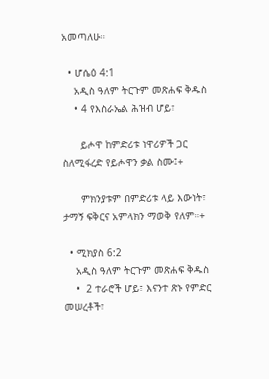አመጣለሁ።

  • ሆሴዕ 4:1
    አዲስ ዓለም ትርጉም መጽሐፍ ቅዱስ
    • 4 የእስራኤል ሕዝብ ሆይ፣

      ይሖዋ ከምድሪቱ ነዋሪዎች ጋር ስለሚፋረድ የይሖዋን ቃል ስሙ፤+

      ምክንያቱም በምድሪቱ ላይ እውነት፣ ታማኝ ፍቅርና አምላክን ማወቅ የለም።+

  • ሚክያስ 6:2
    አዲስ ዓለም ትርጉም መጽሐፍ ቅዱስ
    •  2 ተራሮች ሆይ፣ እናንተ ጽኑ የምድር መሠረቶች፣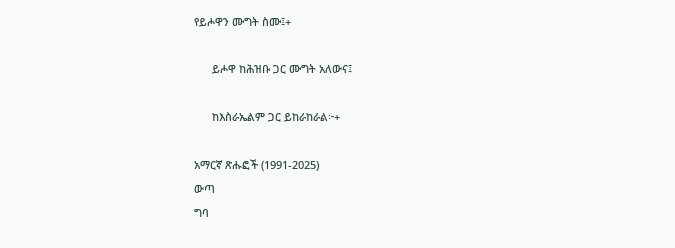የይሖዋን ሙግት ስሙ፤+

      ይሖዋ ከሕዝቡ ጋር ሙግት አለውና፤

      ከእስራኤልም ጋር ይከራከራል፦+

አማርኛ ጽሑፎች (1991-2025)
ውጣ
ግባ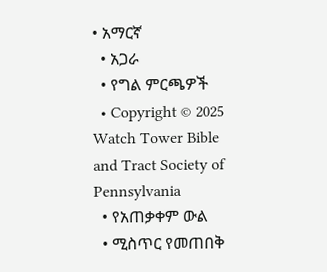• አማርኛ
  • አጋራ
  • የግል ምርጫዎች
  • Copyright © 2025 Watch Tower Bible and Tract Society of Pennsylvania
  • የአጠቃቀም ውል
  • ሚስጥር የመጠበቅ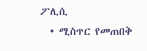ፖሊሲ
  • ሚስጥር የመጠበቅ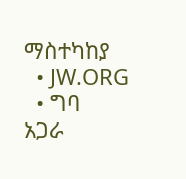ማስተካከያ
  • JW.ORG
  • ግባ
አጋራ